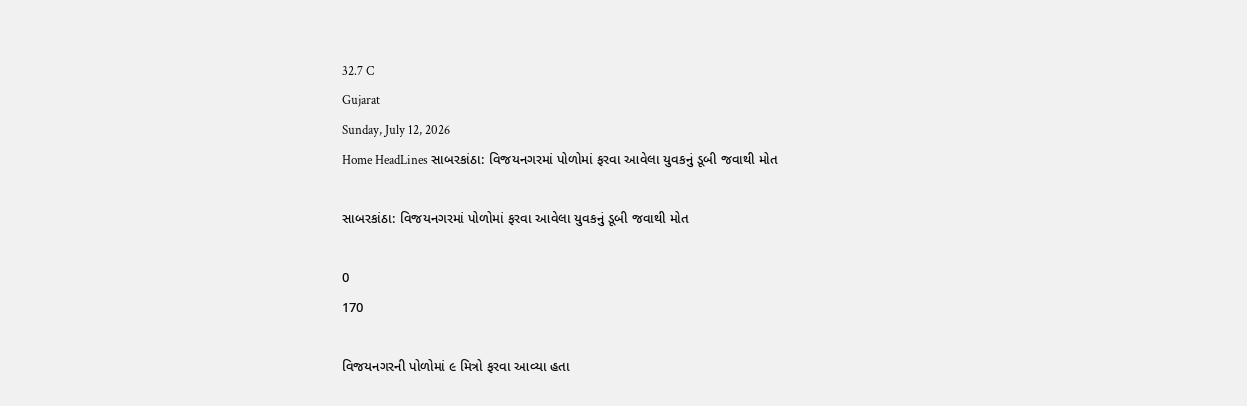32.7 C
Gujarat
Sunday, July 12, 2026
Home HeadLines સાબરકાંઠા: વિજયનગરમાં પોળોમાં ફરવા આવેલા યુવકનું ડૂબી જવાથી મોત

સાબરકાંઠા: વિજયનગરમાં પોળોમાં ફરવા આવેલા યુવકનું ડૂબી જવાથી મોત

0
170

વિજયનગરની પોળોમાં ૯ મિત્રો ફરવા આવ્યા હતા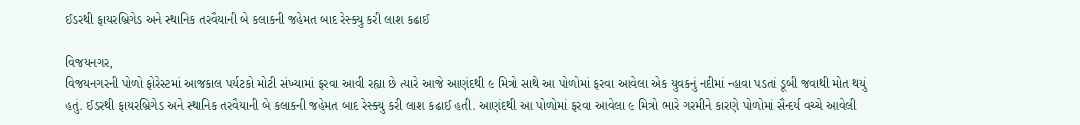ઈડરથી ફાયરબ્રિગેડ અને સ્થાનિક તરવૈયાની બે કલાકની જહેમત બાદ રેસ્ક્યુ કરી લાશ કઢાઈ

વિજયનગર,
વિજયનગરની પોળો ફોરેસ્ટમાં આજકાલ પર્યટકો મોટી સંખ્યામાં ફરવા આવી રહ્યા છે ત્યારે આજે આણંદથી ૯ મિત્રો સાથે આ પોળોમાં ફરવા આવેલા એક યુવકનું નદીમાં ન્હાવા પડતાં ડૂબી જવાથી મોત થયું હતું. ઈડરથી ફાયરબ્રિગેડ અને સ્થાનિક તરવૈયાની બે કલાકની જહેમત બાદ રેસ્ક્યુ કરી લાશ કઢાઈ હતી. આણંદથી આ પોળોમાં ફરવા આવેલા ૯ મિત્રો ભારે ગરમીને કારણે પોળોમાં સૈન્દર્ય વચ્ચે આવેલી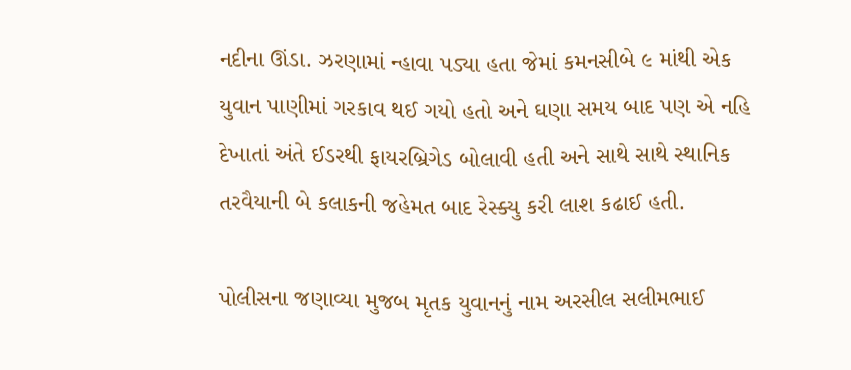નદીના ઊંડા. ઝરણામાં ન્હાવા પડ્યા હતા જેમાં કમનસીબે ૯ માંથી એક યુવાન પાણીમાં ગરકાવ થઈ ગયો હતો અને ઘણા સમય બાદ પણ એ નહિ દેખાતાં અંતે ઈડરથી ફાયરબ્રિગેડ બોલાવી હતી અને સાથે સાથે સ્થાનિક તરવૈયાની બે કલાકની જહેમત બાદ રેસ્ક્યુ કરી લાશ કઢાઈ હતી.

પોલીસના જણાવ્યા મુજબ મૃતક યુવાનનું નામ અરસીલ સલીમભાઈ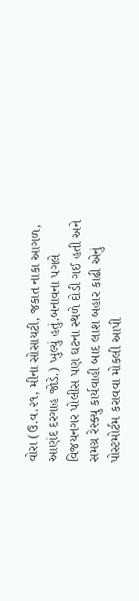વોરા (ઉ.વ.૨૧, મીના સોસાયટી, જકાત નાકા આગળ, આણંદ દરગાહ જોડે.) ખુલ્યું હતું.બનાવના પગલે વિજયનગર પોલીસ પણ ઘટના સ્થળે દોડી ગઈ હતી અને સમગ્ર રેસ્ક્યુ કાર્યવાહી બાદ લાશ બહાર કાઢી એનું પોસ્ટમોર્ટમ કરાવવા મોકલી આપી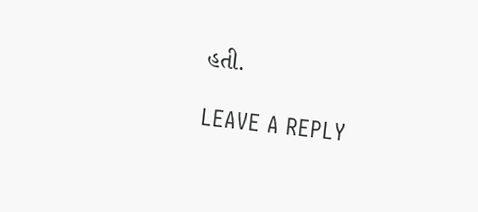હતી.

LEAVE A REPLY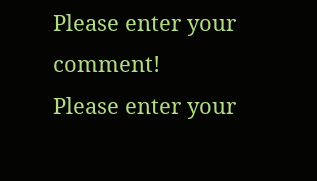Please enter your comment!
Please enter your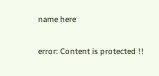name here

error: Content is protected !!